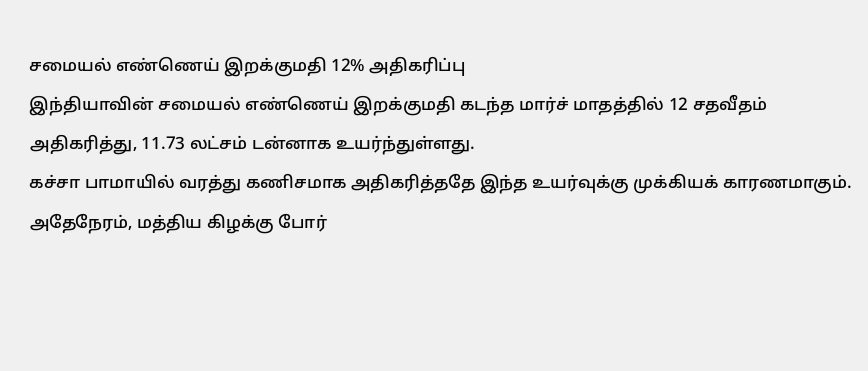சமையல் எண்ணெய் இறக்குமதி 12% அதிகரிப்பு
இந்தியாவின் சமையல் எண்ணெய் இறக்குமதி கடந்த மார்ச் மாதத்தில் 12 சதவீதம் அதிகரித்து, 11.73 லட்சம் டன்னாக உயர்ந்துள்ளது.
கச்சா பாமாயில் வரத்து கணிசமாக அதிகரித்ததே இந்த உயர்வுக்கு முக்கியக் காரணமாகும். அதேநேரம், மத்திய கிழக்கு போர்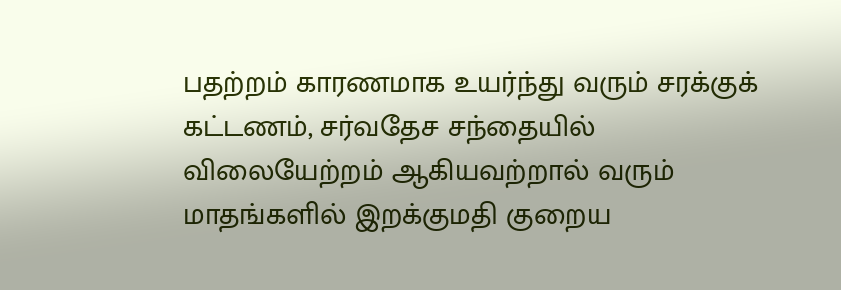பதற்றம் காரணமாக உயர்ந்து வரும் சரக்குக் கட்டணம், சர்வதேச சந்தையில் விலையேற்றம் ஆகியவற்றால் வரும் மாதங்களில் இறக்குமதி குறைய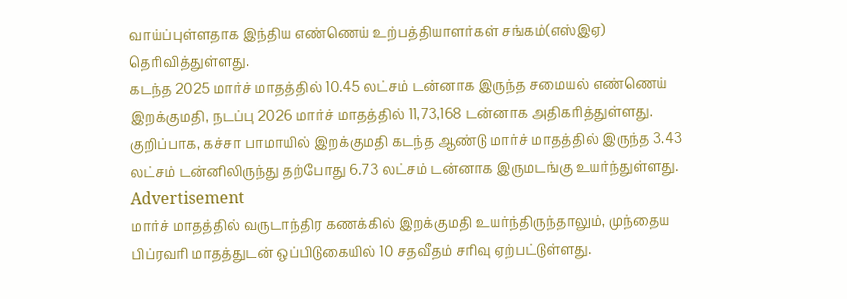வாய்ப்புள்ளதாக இந்திய எண்ணெய் உற்பத்தியாளர்கள் சங்கம்(எஸ்இஏ) தெரிவித்துள்ளது.
கடந்த 2025 மார்ச் மாதத்தில் 10.45 லட்சம் டன்னாக இருந்த சமையல் எண்ணெய் இறக்குமதி, நடப்பு 2026 மார்ச் மாதத்தில் 11,73,168 டன்னாக அதிகரித்துள்ளது. குறிப்பாக, கச்சா பாமாயில் இறக்குமதி கடந்த ஆண்டு மார்ச் மாதத்தில் இருந்த 3.43 லட்சம் டன்னிலிருந்து தற்போது 6.73 லட்சம் டன்னாக இருமடங்கு உயர்ந்துள்ளது.
Advertisement
மார்ச் மாதத்தில் வருடாந்திர கணக்கில் இறக்குமதி உயர்ந்திருந்தாலும், முந்தைய பிப்ரவரி மாதத்துடன் ஒப்பிடுகையில் 10 சதவீதம் சரிவு ஏற்பட்டுள்ளது.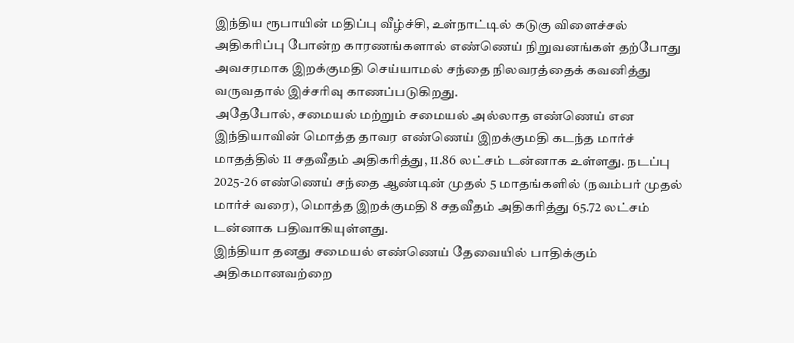இந்திய ரூபாயின் மதிப்பு வீழ்ச்சி, உள்நாட்டில் கடுகு விளைச்சல் அதிகரிப்பு போன்ற காரணங்களால் எண்ணெய் நிறுவனங்கள் தற்போது அவசரமாக இறக்குமதி செய்யாமல் சந்தை நிலவரத்தைக் கவனித்து வருவதால் இச்சரிவு காணப்படுகிறது.
அதேபோல், சமையல் மற்றும் சமையல் அல்லாத எண்ணெய் என இந்தியாவின் மொத்த தாவர எண்ணெய் இறக்குமதி கடந்த மார்ச் மாதத்தில் 11 சதவீதம் அதிகரித்து, 11.86 லட்சம் டன்னாக உள்ளது. நடப்பு 2025-26 எண்ணெய் சந்தை ஆண்டின் முதல் 5 மாதங்களில் (நவம்பர் முதல் மார்ச் வரை), மொத்த இறக்குமதி 8 சதவீதம் அதிகரித்து 65.72 லட்சம் டன்னாக பதிவாகியுள்ளது.
இந்தியா தனது சமையல் எண்ணெய் தேவையில் பாதிக்கும் அதிகமானவற்றை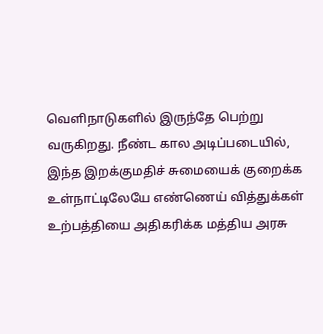வெளிநாடுகளில் இருந்தே பெற்று வருகிறது. நீண்ட கால அடிப்படையில், இந்த இறக்குமதிச் சுமையைக் குறைக்க உள்நாட்டிலேயே எண்ணெய் வித்துக்கள் உற்பத்தியை அதிகரிக்க மத்திய அரசு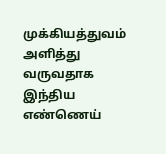முக்கியத்துவம் அளித்து வருவதாக இந்திய எண்ணெய்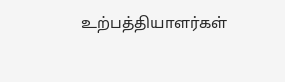உற்பத்தியாளர்கள்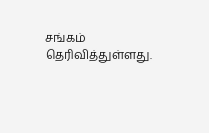சங்கம் தெரிவித்துள்ளது.